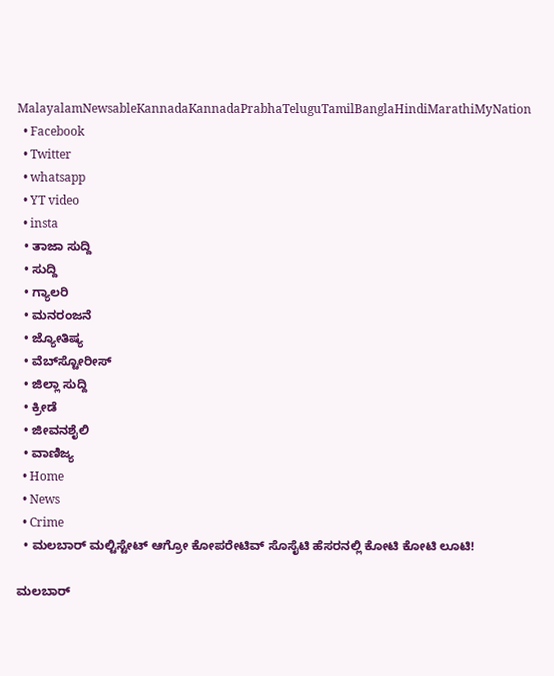MalayalamNewsableKannadaKannadaPrabhaTeluguTamilBanglaHindiMarathiMyNation
  • Facebook
  • Twitter
  • whatsapp
  • YT video
  • insta
  • ತಾಜಾ ಸುದ್ದಿ
  • ಸುದ್ದಿ
  • ಗ್ಯಾಲರಿ
  • ಮನರಂಜನೆ
  • ಜ್ಯೋತಿಷ್ಯ
  • ವೆಬ್‌ಸ್ಟೋರೀಸ್
  • ಜಿಲ್ಲಾ ಸುದ್ದಿ
  • ಕ್ರೀಡೆ
  • ಜೀವನಶೈಲಿ
  • ವಾಣಿಜ್ಯ
  • Home
  • News
  • Crime
  • ಮಲಬಾರ್ ಮಲ್ಟಿಸ್ಟೇಟ್ ಆಗ್ರೋ ಕೋಪರೇಟಿವ್ ಸೊಸೈಟಿ ಹೆಸರನಲ್ಲಿ ಕೋಟಿ ಕೋಟಿ ಲೂಟಿ!

ಮಲಬಾರ್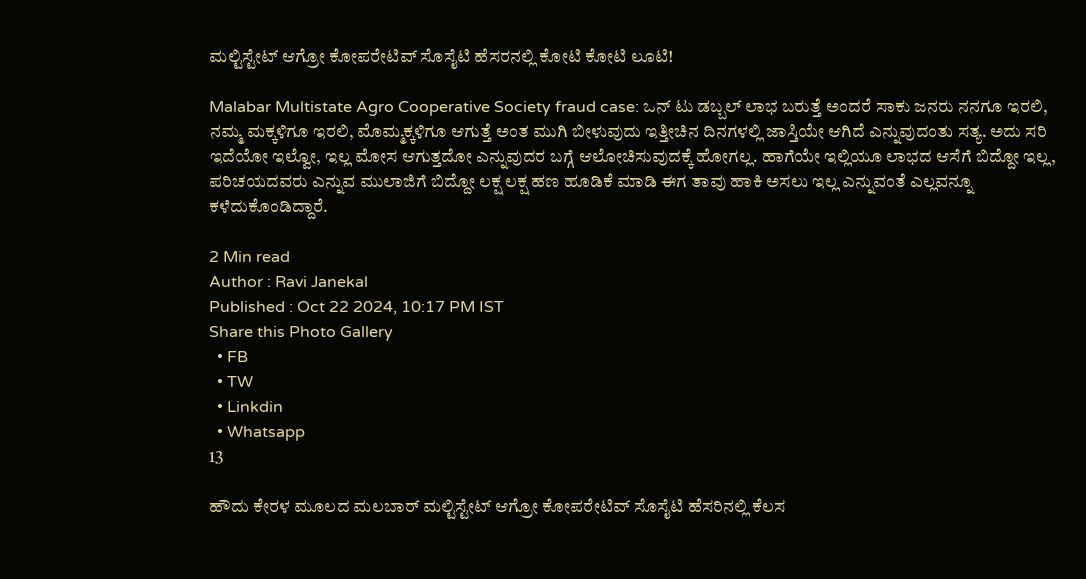ಮಲ್ಟಿಸ್ಟೇಟ್ ಆಗ್ರೋ ಕೋಪರೇಟಿವ್ ಸೊಸೈಟಿ ಹೆಸರನಲ್ಲಿ ಕೋಟಿ ಕೋಟಿ ಲೂಟಿ!

Malabar Multistate Agro Cooperative Society fraud case: ಒನ್ ಟು ಡಬ್ಬಲ್ ಲಾಭ ಬರುತ್ತೆ ಅಂದರೆ ಸಾಕು ಜನರು ನನಗೂ ಇರಲಿ, ನಮ್ಮ ಮಕ್ಕಳಿಗೂ ಇರಲಿ, ಮೊಮ್ಮಕ್ಕಳಿಗೂ ಆಗುತ್ತೆ ಅಂತ ಮುಗಿ ಬೀಳುವುದು ಇತ್ತೀಚಿನ ದಿನಗಳಲ್ಲಿ ಜಾಸ್ತಿಯೇ ಆಗಿದೆ ಎನ್ನುವುದಂತು ಸತ್ಯ. ಅದು ಸರಿ ಇದೆಯೋ ಇಲ್ವೋ, ಇಲ್ಲ ಮೋಸ ಆಗುತ್ತದೋ ಎನ್ನುವುದರ ಬಗ್ಗೆ ಆಲೋಚಿಸುವುದಕ್ಕೆ ಹೋಗಲ್ಲ. ಹಾಗೆಯೇ ಇಲ್ಲಿಯೂ ಲಾಭದ ಆಸೆಗೆ ಬಿದ್ದೋ ಇಲ್ಲ, ಪರಿಚಯದವರು ಎನ್ನುವ ಮುಲಾಜಿಗೆ ಬಿದ್ದೋ ಲಕ್ಷ ಲಕ್ಷ ಹಣ ಹೂಡಿಕೆ ಮಾಡಿ ಈಗ ತಾವು ಹಾಕಿ ಅಸಲು ಇಲ್ಲ ಎನ್ನುವಂತೆ ಎಲ್ಲವನ್ನೂ ಕಳೆದುಕೊಂಡಿದ್ದಾರೆ.

2 Min read
Author : Ravi Janekal
Published : Oct 22 2024, 10:17 PM IST
Share this Photo Gallery
  • FB
  • TW
  • Linkdin
  • Whatsapp
13

ಹೌದು ಕೇರಳ ಮೂಲದ ಮಲಬಾರ್ ಮಲ್ಟಿಸ್ಟೇಟ್ ಆಗ್ರೋ ಕೋಪರೇಟಿವ್ ಸೊಸೈಟಿ ಹೆಸರಿನಲ್ಲಿ ಕೆಲಸ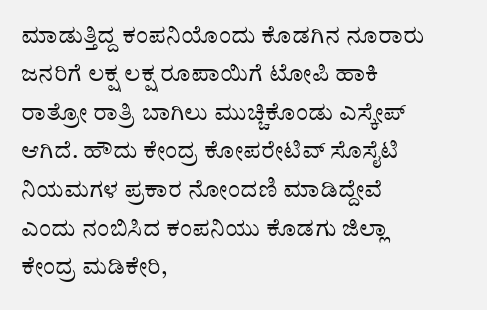ಮಾಡುತ್ತಿದ್ದ ಕಂಪನಿಯೊಂದು ಕೊಡಗಿನ ನೂರಾರು ಜನರಿಗೆ ಲಕ್ಷ ಲಕ್ಷ ರೂಪಾಯಿಗೆ ಟೋಪಿ ಹಾಕಿ ರಾತ್ರೋ ರಾತ್ರಿ ಬಾಗಿಲು ಮುಚ್ಚಿಕೊಂಡು ಎಸ್ಕೇಪ್ ಆಗಿದೆ. ಹೌದು ಕೇಂದ್ರ ಕೋಪರೇಟಿವ್ ಸೊಸೈಟಿ ನಿಯಮಗಳ ಪ್ರಕಾರ ನೋಂದಣಿ ಮಾಡಿದ್ದೇವೆ ಎಂದು ನಂಬಿಸಿದ ಕಂಪನಿಯು ಕೊಡಗು ಜಿಲ್ಲಾ ಕೇಂದ್ರ ಮಡಿಕೇರಿ,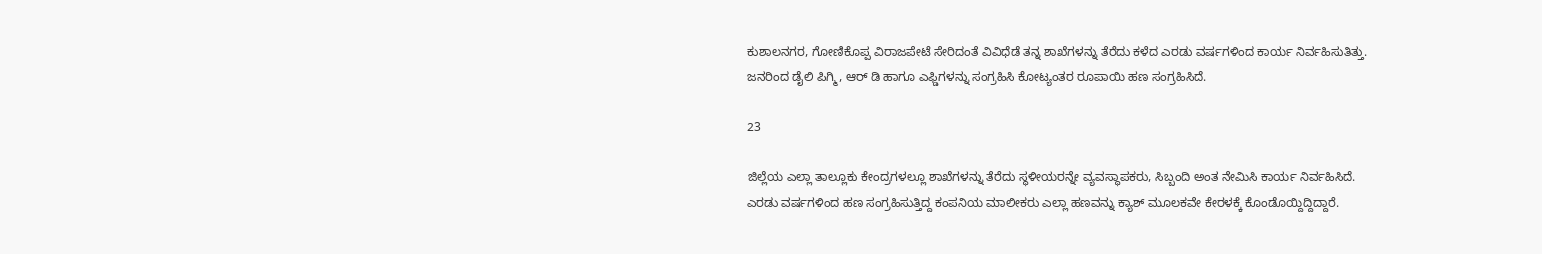ಕುಶಾಲನಗರ, ಗೋಣಿಕೊಪ್ಪ ವಿರಾಜಪೇಟೆ ಸೇರಿದಂತೆ ವಿವಿಧೆಡೆ ತನ್ನ ಶಾಖೆಗಳನ್ನು ತೆರೆದು ಕಳೆದ ಎರಡು ವರ್ಷಗಳಿಂದ ಕಾರ್ಯ ನಿರ್ವಹಿಸುತಿತ್ತು. ಜನರಿಂದ ಡೈಲಿ ಪಿಗ್ಮಿ, ಆರ್ ಡಿ ಹಾಗೂ ಎಫ್ಡಿಗಳನ್ನು ಸಂಗ್ರಹಿಸಿ ಕೋಟ್ಯಂತರ ರೂಪಾಯಿ ಹಣ ಸಂಗ್ರಹಿಸಿದೆ.

23

ಜಿಲ್ಲೆಯ ಎಲ್ಲಾ ತಾಲ್ಲೂಕು ಕೇಂದ್ರಗಳಲ್ಲೂ ಶಾಖೆಗಳನ್ನು ತೆರೆದು ಸ್ಥಳೀಯರನ್ನೇ ವ್ಯವಸ್ಥಾಪಕರು, ಸಿಬ್ಬಂದಿ ಅಂತ ನೇಮಿಸಿ ಕಾರ್ಯ ನಿರ್ವಹಿಸಿದೆ. ಎರಡು ವರ್ಷಗಳಿಂದ ಹಣ ಸಂಗ್ರಹಿಸುತ್ತಿದ್ದ ಕಂಪನಿಯ ಮಾಲೀಕರು ಎಲ್ಲಾ ಹಣವನ್ನು ಕ್ಯಾಶ್ ಮೂಲಕವೇ ಕೇರಳಕ್ಕೆ ಕೊಂಡೊಯ್ದಿದ್ದಿದ್ದಾರೆ.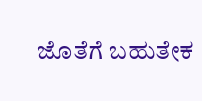ಜೊತೆಗೆ ಬಹುತೇಕ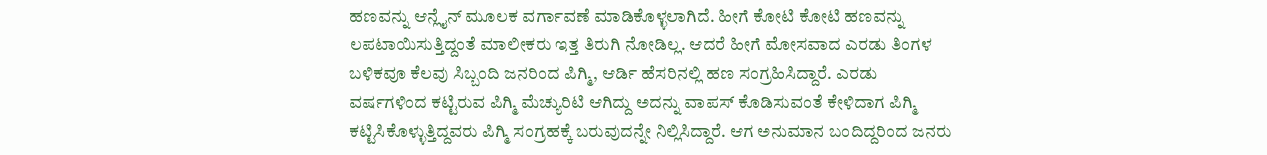ಹಣವನ್ನು ಆನ್ಲೈನ್ ಮೂಲಕ ವರ್ಗಾವಣೆ ಮಾಡಿಕೊಳ್ಳಲಾಗಿದೆ. ಹೀಗೆ ಕೋಟಿ ಕೋಟಿ ಹಣವನ್ನು ಲಪಟಾಯಿಸುತ್ತಿದ್ದಂತೆ ಮಾಲೀಕರು ಇತ್ತ ತಿರುಗಿ ನೋಡಿಲ್ಲ. ಆದರೆ ಹೀಗೆ ಮೋಸವಾದ ಎರಡು ತಿಂಗಳ ಬಳಿಕವೂ ಕೆಲವು ಸಿಬ್ಬಂದಿ ಜನರಿಂದ ಪಿಗ್ಮಿ, ಆರ್ಡಿ ಹೆಸರಿನಲ್ಲಿ ಹಣ ಸಂಗ್ರಹಿಸಿದ್ದಾರೆ. ಎರಡು ವರ್ಷಗಳಿಂದ ಕಟ್ಟಿರುವ ಪಿಗ್ಮಿ ಮೆಚ್ಯುರಿಟಿ ಆಗಿದ್ದು ಅದನ್ನು ವಾಪಸ್ ಕೊಡಿಸುವಂತೆ ಕೇಳಿದಾಗ ಪಿಗ್ಮಿ ಕಟ್ಟಿಸಿಕೊಳ್ಳುತ್ತಿದ್ದವರು ಪಿಗ್ಮಿ ಸಂಗ್ರಹಕ್ಕೆ ಬರುವುದನ್ನೇ ನಿಲ್ಲಿಸಿದ್ದಾರೆ. ಆಗ ಅನುಮಾನ ಬಂದಿದ್ದರಿಂದ ಜನರು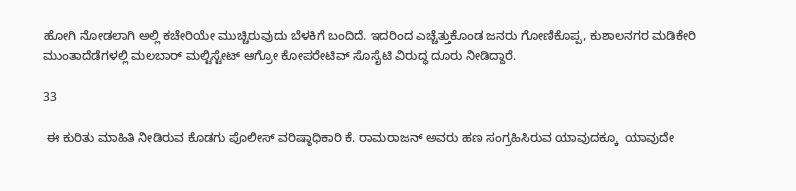ಹೋಗಿ ನೋಡಲಾಗಿ ಅಲ್ಲಿ ಕಚೇರಿಯೇ ಮುಚ್ಚಿರುವುದು ಬೆಳಕಿಗೆ ಬಂದಿದೆ. ಇದರಿಂದ ಎಚ್ಚೆತ್ತುಕೊಂಡ ಜನರು ಗೋಣಿಕೊಪ್ಪ, ಕುಶಾಲನಗರ ಮಡಿಕೇರಿ ಮುಂತಾದೆಡೆಗಳಲ್ಲಿ ಮಲಬಾರ್ ಮಲ್ಟಿಸ್ಟೇಟ್ ಆಗ್ರೋ ಕೋಪರೇಟಿವ್ ಸೊಸೈಟಿ ವಿರುದ್ಧ ದೂರು ನೀಡಿದ್ದಾರೆ.

33

 ಈ ಕುರಿತು ಮಾಹಿತಿ ನೀಡಿರುವ ಕೊಡಗು ಪೊಲೀಸ್ ವರಿಷ್ಠಾಧಿಕಾರಿ ಕೆ. ರಾಮರಾಜನ್ ಅವರು ಹಣ ಸಂಗ್ರಹಿಸಿರುವ ಯಾವುದಕ್ಕೂ  ಯಾವುದೇ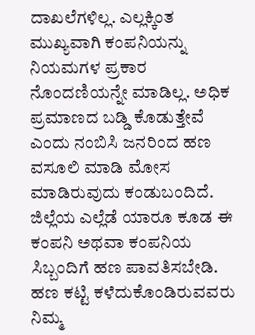ದಾಖಲೆಗಳಿಲ್ಲ. ಎಲ್ಲಕ್ಕಿಂತ ಮುಖ್ಯವಾಗಿ ಕಂಪನಿಯನ್ನು ನಿಯಮಗಳ ಪ್ರಕಾರ ನೊಂದಣಿಯನ್ನೇ ಮಾಡಿಲ್ಲ. ಅಧಿಕ ಪ್ರಮಾಣದ ಬಡ್ಡಿ ಕೊಡುತ್ತೇವೆ ಎಂದು ನಂಬಿಸಿ ಜನರಿಂದ ಹಣ ವಸೂಲಿ ಮಾಡಿ ಮೋಸ ಮಾಡಿರುವುದು ಕಂಡುಬಂದಿದೆ. ಜಿಲ್ಲೆಯ ಎಲ್ಲೆಡೆ ಯಾರೂ ಕೂಡ ಈ ಕಂಪನಿ ಅಥವಾ ಕಂಪನಿಯ ಸಿಬ್ಬಂದಿಗೆ ಹಣ ಪಾವತಿಸಬೇಡಿ. ಹಣ ಕಟ್ಟಿ ಕಳೆದುಕೊಂಡಿರುವವರು ನಿಮ್ಮ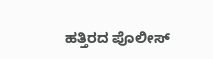ಹತ್ತಿರದ ಪೊಲೀಸ್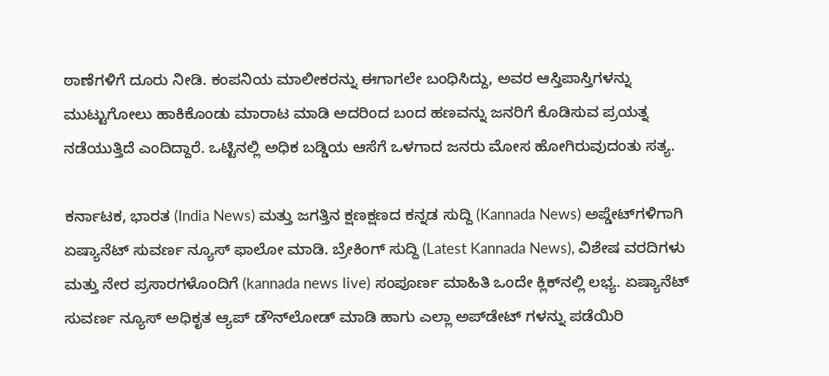ಠಾಣೆಗಳಿಗೆ ದೂರು ನೀಡಿ. ಕಂಪನಿಯ ಮಾಲೀಕರನ್ನು ಈಗಾಗಲೇ ಬಂಧಿಸಿದ್ದು, ಅವರ ಆಸ್ತಿಪಾಸ್ತಿಗಳನ್ನು ಮುಟ್ಟುಗೋಲು ಹಾಕಿಕೊಂಡು ಮಾರಾಟ ಮಾಡಿ ಅದರಿಂದ ಬಂದ ಹಣವನ್ನು ಜನರಿಗೆ ಕೊಡಿಸುವ ಪ್ರಯತ್ನ ನಡೆಯುತ್ತಿದೆ ಎಂದಿದ್ದಾರೆ. ಒಟ್ಟಿನಲ್ಲಿ ಅಧಿಕ ಬಡ್ಡಿಯ ಆಸೆಗೆ ಒಳಗಾದ ಜನರು ಮೋಸ ಹೋಗಿರುವುದಂತು ಸತ್ಯ.

ಕರ್ನಾಟಕ, ಭಾರತ (India News) ಮತ್ತು ಜಗತ್ತಿನ ಕ್ಷಣಕ್ಷಣದ ಕನ್ನಡ ಸುದ್ದಿ (Kannada News) ಅಪ್ಡೇಟ್‌ಗಳಿಗಾಗಿ ಏಷ್ಯಾನೆಟ್ ಸುವರ್ಣ ನ್ಯೂಸ್‌ ಫಾಲೋ ಮಾಡಿ. ಬ್ರೇಕಿಂಗ್ ಸುದ್ದಿ (Latest Kannada News), ವಿಶೇಷ ವರದಿಗಳು ಮತ್ತು ನೇರ ಪ್ರಸಾರಗಳೊಂದಿಗೆ (kannada news live) ಸಂಪೂರ್ಣ ಮಾಹಿತಿ ಒಂದೇ ಕ್ಲಿಕ್‌ನಲ್ಲಿ ಲಭ್ಯ. ಏಷ್ಯಾನೆಟ್ ಸುವರ್ಣ ನ್ಯೂಸ್ ಅಧಿಕೃತ ಆ್ಯಪ್ ಡೌನ್‌ಲೋಡ್ ಮಾಡಿ ಹಾಗು ಎಲ್ಲಾ ಅಪ್‌ಡೇಟ್ ಗಳನ್ನು ಪಡೆಯಿರಿ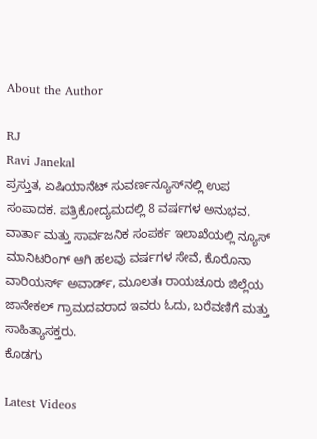About the Author

RJ
Ravi Janekal
ಪ್ರಸ್ತುತ, ಏಷಿಯಾನೆಟ್ ಸುವರ್ಣನ್ಯೂಸ್‌ನಲ್ಲಿ ಉಪ ಸಂಪಾದಕ. ಪತ್ರಿಕೋದ್ಯಮದಲ್ಲಿ 8 ವರ್ಷಗಳ ಅನುಭವ. ವಾರ್ತಾ ಮತ್ತು ಸಾರ್ವಜನಿಕ ಸಂಪರ್ಕ ಇಲಾಖೆಯಲ್ಲಿ ನ್ಯೂಸ್ ಮಾನಿಟರಿಂಗ್ ಆಗಿ ಹಲವು ವರ್ಷಗಳ ಸೇವೆ, ಕೊರೊನಾ ವಾರಿಯರ್ಸ್ ಅವಾರ್ಡ್, ಮೂಲತಃ ರಾಯಚೂರು ಜಿಲ್ಲೆಯ ಜಾನೇಕಲ್ ಗ್ರಾಮದವರಾದ ಇವರು ಓದು, ಬರೆವಣಿಗೆ ಮತ್ತು ಸಾಹಿತ್ಯಾಸಕ್ತರು.
ಕೊಡಗು

Latest Videos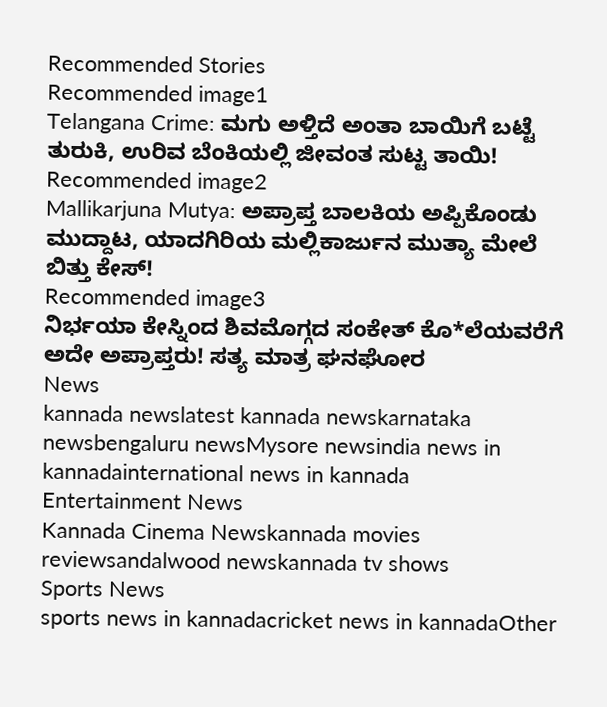Recommended Stories
Recommended image1
Telangana Crime: ಮಗು ಅಳ್ತಿದೆ ಅಂತಾ ಬಾಯಿಗೆ ಬಟ್ಟೆ ತುರುಕಿ, ಉರಿವ ಬೆಂಕಿಯಲ್ಲಿ ಜೀವಂತ ಸುಟ್ಟ ತಾಯಿ!
Recommended image2
Mallikarjuna Mutya: ಅಪ್ರಾಪ್ತ ಬಾಲಕಿಯ ಅಪ್ಪಿಕೊಂಡು ಮುದ್ದಾಟ, ಯಾದಗಿರಿಯ ಮಲ್ಲಿಕಾರ್ಜುನ ಮುತ್ಯಾ ಮೇಲೆ ಬಿತ್ತು ಕೇಸ್‌!
Recommended image3
ನಿರ್ಭಯಾ ಕೇಸ್ನಿಂದ ಶಿವಮೊಗ್ಗದ ಸಂಕೇತ್ ಕೊ*ಲೆಯವರೆಗೆ ಅದೇ ಅಪ್ರಾಪ್ತರು! ಸತ್ಯ ಮಾತ್ರ ಘನಘೋರ
News
kannada newslatest kannada newskarnataka newsbengaluru newsMysore newsindia news in kannadainternational news in kannada
Entertainment News
Kannada Cinema Newskannada movies reviewsandalwood newskannada tv shows
Sports News
sports news in kannadacricket news in kannadaOther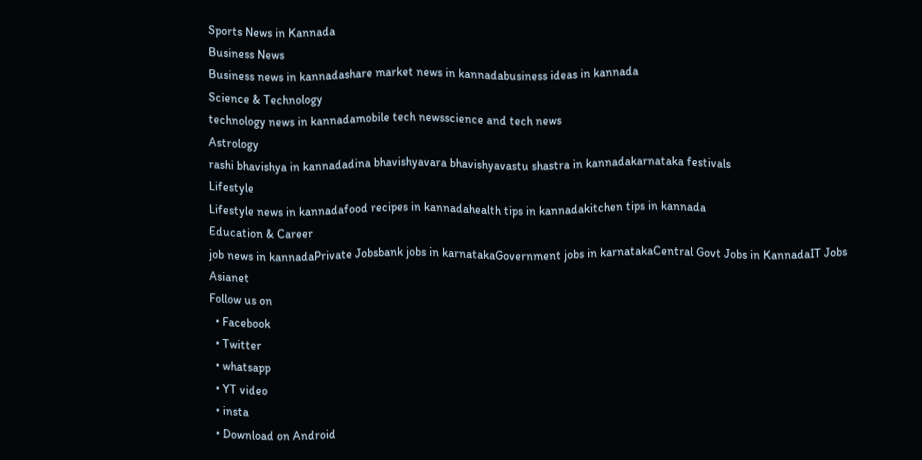Sports News in Kannada
Business News
Business news in kannadashare market news in kannadabusiness ideas in kannada
Science & Technology
technology news in kannadamobile tech newsscience and tech news
Astrology
rashi bhavishya in kannadadina bhavishyavara bhavishyavastu shastra in kannadakarnataka festivals
Lifestyle
Lifestyle news in kannadafood recipes in kannadahealth tips in kannadakitchen tips in kannada
Education & Career
job news in kannadaPrivate Jobsbank jobs in karnatakaGovernment jobs in karnatakaCentral Govt Jobs in KannadaIT Jobs
Asianet
Follow us on
  • Facebook
  • Twitter
  • whatsapp
  • YT video
  • insta
  • Download on Android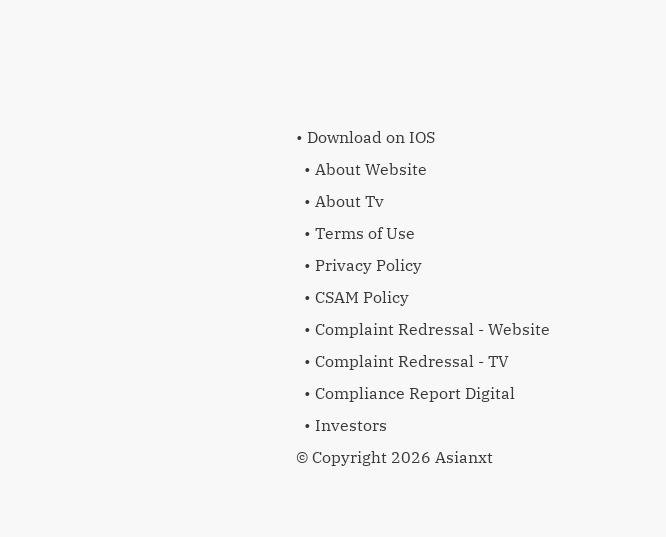• Download on IOS
  • About Website
  • About Tv
  • Terms of Use
  • Privacy Policy
  • CSAM Policy
  • Complaint Redressal - Website
  • Complaint Redressal - TV
  • Compliance Report Digital
  • Investors
© Copyright 2026 Asianxt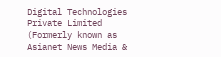Digital Technologies Private Limited (Formerly known as Asianet News Media &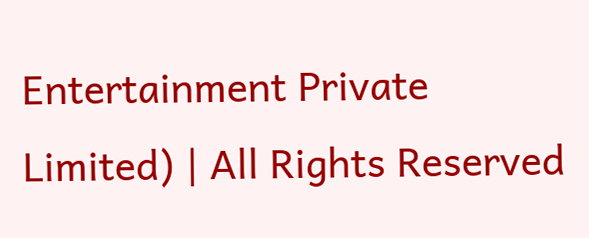Entertainment Private Limited) | All Rights Reserved